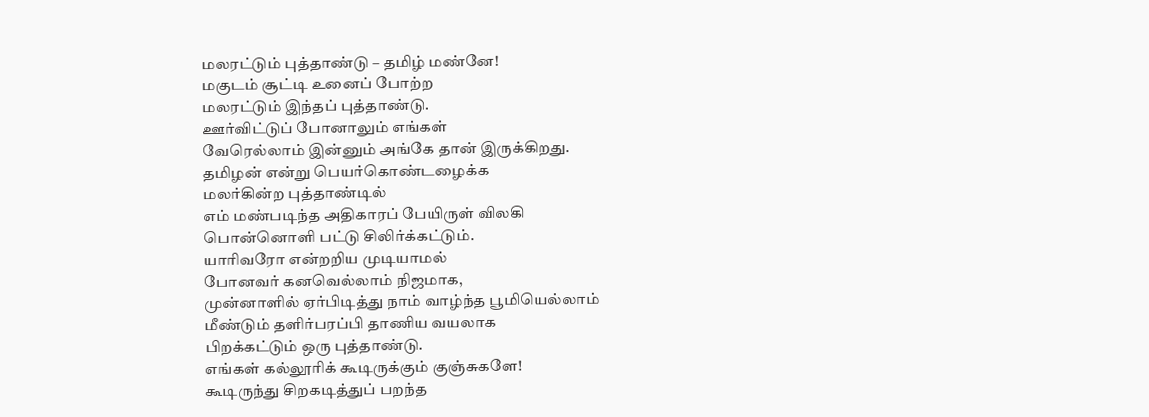மலரட்டும் புத்தாண்டு – தமிழ் மண்னே!
மகுடம் சூட்டி உனைப் போற்ற
மலரட்டும் இந்தப் புத்தாண்டு.
ஊர்விட்டுப் போனாலும் எங்கள்
வேரெல்லாம் இன்னும் அங்கே தான் இருக்கிறது.
தமிழன் என்று பெயர்கொண்டழைக்க
மலர்கின்ற புத்தாண்டில்
எம் மண்படிந்த அதிகாரப் பேயிருள் விலகி
பொன்னொளி பட்டு சிலிர்க்கட்டும்.
யாரிவரோ என்றறிய முடியாமல்
போனவர் கனவெல்லாம் நிஜமாக,
முன்னாளில் ஏர்பிடித்து நாம் வாழ்ந்த பூமியெல்லாம்
மீண்டும் தளிர்பரப்பி தாணிய வயலாக
பிறக்கட்டும் ஒரு புத்தாண்டு.
எங்கள் கல்லூரிக் கூடிருக்கும் குஞ்சுகளே!
கூடிருந்து சிறகடித்துப் பறந்த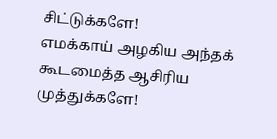சிட்டுக்களே!
எமக்காய் அழகிய அந்தக் கூடமைத்த ஆசிரிய முத்துக்களே!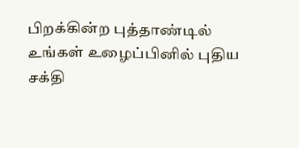பிறக்கின்ற புத்தாண்டில்
உங்கள் உழைப்பினில் புதிய சக்தி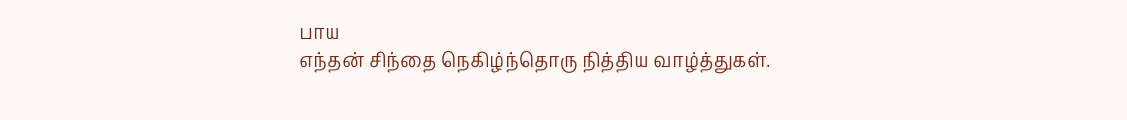பாய
எந்தன் சிந்தை நெகிழ்ந்தொரு நித்திய வாழ்த்துகள்.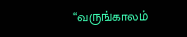“வருங்காலம்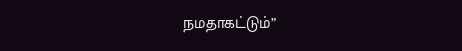நமதாகட்டும்”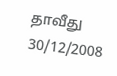தாவீது
30/12/2008